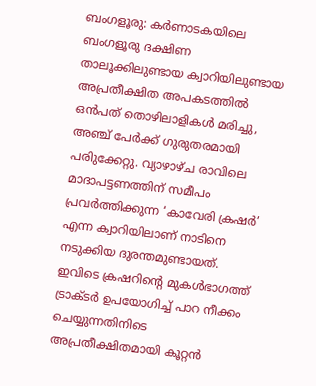ബംഗളൂരു: കർണാടകയിലെ ബംഗളൂരു ദക്ഷിണ താലൂക്കിലുണ്ടായ ക്വാറിയിലുണ്ടായ അപ്രതീക്ഷിത അപകടത്തിൽ ഒൻപത് തൊഴിലാളികൾ മരിച്ചു, അഞ്ച് പേർക്ക് ഗുരുതരമായി പരിുക്കേറ്റു. വ്യാഴാഴ്ച രാവിലെ മാദാപട്ടണത്തിന് സമീപം പ്രവർത്തിക്കുന്ന ‘കാവേരി ക്രഷർ’ എന്ന ക്വാറിയിലാണ് നാടിനെ നടുക്കിയ ദുരന്തമുണ്ടായത്.
ഇവിടെ ക്രഷറിന്റെ മുകൾഭാഗത്ത് ട്രാക്ടർ ഉപയോഗിച്ച് പാറ നീക്കം ചെയ്യുന്നതിനിടെ അപ്രതീക്ഷിതമായി കൂറ്റൻ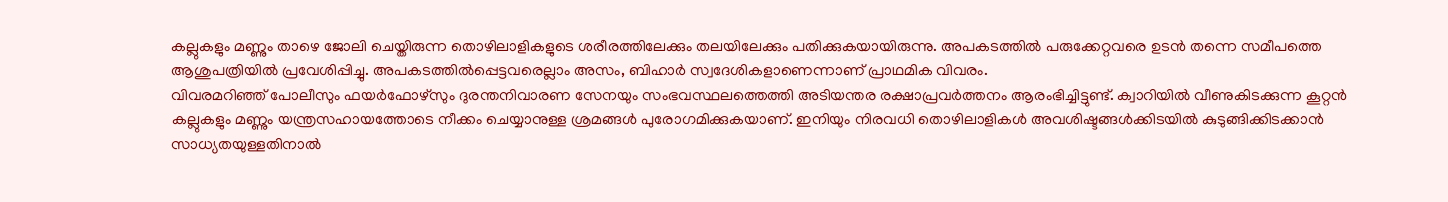കല്ലുകളും മണ്ണും താഴെ ജോലി ചെയ്തിരുന്ന തൊഴിലാളികളുടെ ശരീരത്തിലേക്കും തലയിലേക്കും പതിക്കുകയായിരുന്നു. അപകടത്തിൽ പരുക്കേറ്റവരെ ഉടൻ തന്നെ സമീപത്തെ ആശുപത്രിയിൽ പ്രവേശിപ്പിച്ചു. അപകടത്തിൽപ്പെട്ടവരെല്ലാം അസം, ബിഹാർ സ്വദേശികളാണെന്നാണ് പ്രാഥമിക വിവരം.
വിവരമറിഞ്ഞ് പോലീസും ഫയർഫോഴ്സും ദുരന്തനിവാരണ സേനയും സംഭവസ്ഥലത്തെത്തി അടിയന്തര രക്ഷാപ്രവർത്തനം ആരംഭിച്ചിട്ടുണ്ട്. ക്വാറിയിൽ വീണുകിടക്കുന്ന കൂറ്റൻ കല്ലുകളും മണ്ണും യന്ത്രസഹായത്തോടെ നീക്കം ചെയ്യാനുള്ള ശ്രമങ്ങൾ പുരോഗമിക്കുകയാണ്. ഇനിയും നിരവധി തൊഴിലാളികൾ അവശിഷ്ടങ്ങൾക്കിടയിൽ കുടുങ്ങിക്കിടക്കാൻ സാധ്യതയുള്ളതിനാൽ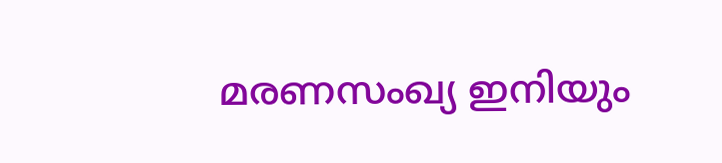മരണസംഖ്യ ഇനിയും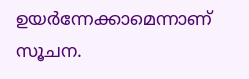ഉയർന്നേക്കാമെന്നാണ് സൂചന.